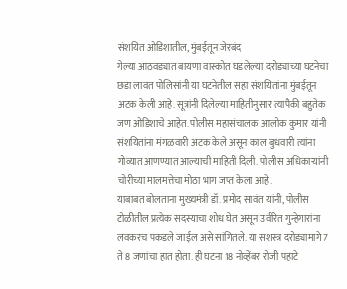संशयित ओडिशातील, मुंबईतून जेरबंद
गेल्या आठवड्यात बायणा वास्कोत घडलेल्या दरोड्याच्या घटनेचा छडा लावत पोलिसांनी या घटनेतील सहा संशयितांना मुंबईतून अटक केली आहे. सूत्रांनी दिलेल्या माहितीनुसार त्यापैकी बहुतेक जण ओडिशाचे आहेत. पोलीस महासंचालक आलोक कुमार यांनी संशयितांना मंगळवारी अटक केले असून काल बुधवारी त्यांना गोव्यात आणण्यात आल्याची माहिती दिली. पोलीस अधिकाऱ्यांनी चोरीच्या मालमत्तेचा मोठा भाग जप्त केला आहे.
याबाबत बोलताना मुख्यमंत्री डॉ. प्रमोद सावंत यांनी, पोलीस टोळीतील प्रत्येक सदस्याचा शोध घेत असून उर्वरित गुन्हेगारांना लवकरच पकडले जाईल असे सांगितले. या सशस्त्र दरोड्यामागे 7 ते 8 जणांचा हात होता. ही घटना 18 नोव्हेंबर रोजी पहाटे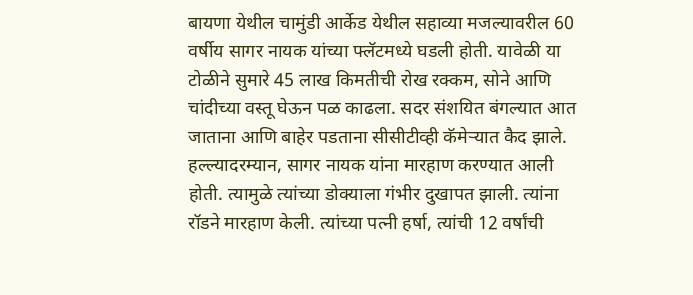बायणा येथील चामुंडी आर्केड येथील सहाव्या मजल्यावरील 60 वर्षीय सागर नायक यांच्या फ्लॅटमध्ये घडली होती. यावेळी या टोळीने सुमारे 45 लाख किमतीची रोख रक्कम, सोने आणि चांदीच्या वस्तू घेऊन पळ काढला. सदर संशयित बंगल्यात आत जाताना आणि बाहेर पडताना सीसीटीव्ही कॅमेऱ्यात कैद झाले. हल्ल्यादरम्यान, सागर नायक यांना मारहाण करण्यात आली होती. त्यामुळे त्यांच्या डोक्याला गंभीर दुखापत झाली. त्यांना रॉडने मारहाण केली. त्यांच्या पत्नी हर्षा, त्यांची 12 वर्षांची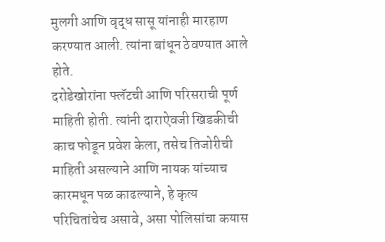मुलगी आणि वृद्ध सासू यांनाही मारहाण करण्यात आली. त्यांना बांधून ठेवण्यात आले होते.
दरोडेखोरांना फ्लॅटची आणि परिसराची पूर्ण माहिती होती. त्यांनी दाराऐवजी खिडकीची काच फोडून प्रवेश केला, तसेच तिजोरीची माहिती असल्याने आणि नायक यांच्याच कारमधून पळ काढल्याने, हे कृत्य परिचितांचेच असावे, असा पोलिसांचा कयास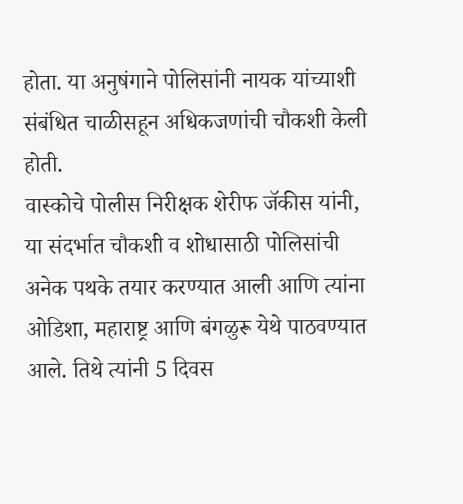होता. या अनुषंगाने पोलिसांनी नायक यांच्याशी संबंधित चाळीसहून अधिकजणांची चौकशी केली होती.
वास्कोचे पोलीस निरीक्षक शेरीफ जॅकीस यांनी, या संदर्भात चौकशी व शोधासाठी पोलिसांची अनेक पथके तयार करण्यात आली आणि त्यांना ओडिशा, महाराष्ट्र आणि बंगळुरू येथे पाठवण्यात आले. तिथे त्यांनी 5 दिवस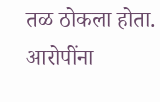तळ ठोकला होता. आरोपींना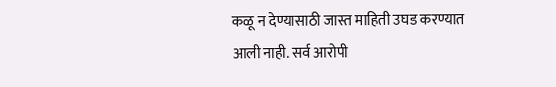कळू न देण्यासाठी जास्त माहिती उघड करण्यात आली नाही. सर्व आरोपी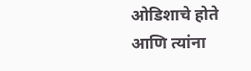ओडिशाचे होते आणि त्यांना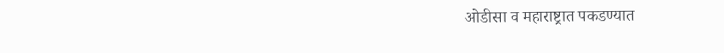ओडीसा व महाराष्ट्रात पकडण्यात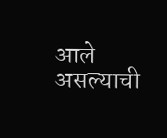आले असल्याची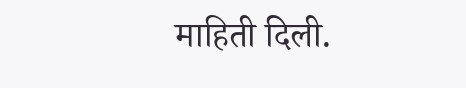माहिती दिली.